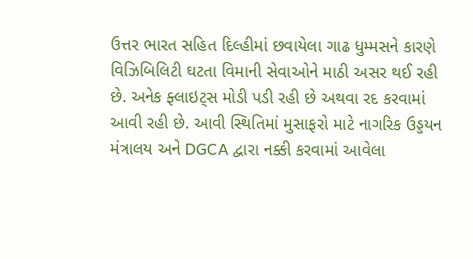ઉત્તર ભારત સહિત દિલ્હીમાં છવાયેલા ગાઢ ધુમ્મસને કારણે વિઝિબિલિટી ઘટતા વિમાની સેવાઓને માઠી અસર થઈ રહી છે. અનેક ફ્લાઇટ્સ મોડી પડી રહી છે અથવા રદ કરવામાં આવી રહી છે. આવી સ્થિતિમાં મુસાફરો માટે નાગરિક ઉડ્ડયન મંત્રાલય અને DGCA દ્વારા નક્કી કરવામાં આવેલા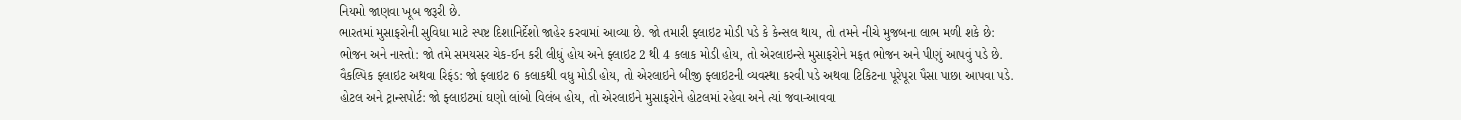નિયમો જાણવા ખૂબ જરૂરી છે.
ભારતમાં મુસાફરોની સુવિધા માટે સ્પષ્ટ દિશાનિર્દેશો જાહેર કરવામાં આવ્યા છે. જો તમારી ફ્લાઇટ મોડી પડે કે કેન્સલ થાય, તો તમને નીચે મુજબના લાભ મળી શકે છે:
ભોજન અને નાસ્તો: જો તમે સમયસર ચેક-ઈન કરી લીધું હોય અને ફ્લાઇટ 2 થી 4 કલાક મોડી હોય, તો એરલાઇન્સે મુસાફરોને મફત ભોજન અને પીણું આપવું પડે છે.
વૈકલ્પિક ફ્લાઇટ અથવા રિફંડ: જો ફ્લાઇટ 6 કલાકથી વધુ મોડી હોય, તો એરલાઇને બીજી ફ્લાઇટની વ્યવસ્થા કરવી પડે અથવા ટિકિટના પૂરેપૂરા પૈસા પાછા આપવા પડે.
હોટલ અને ટ્રાન્સપોર્ટ: જો ફ્લાઇટમાં ઘણો લાંબો વિલંબ હોય, તો એરલાઇને મુસાફરોને હોટલમાં રહેવા અને ત્યાં જવા-આવવા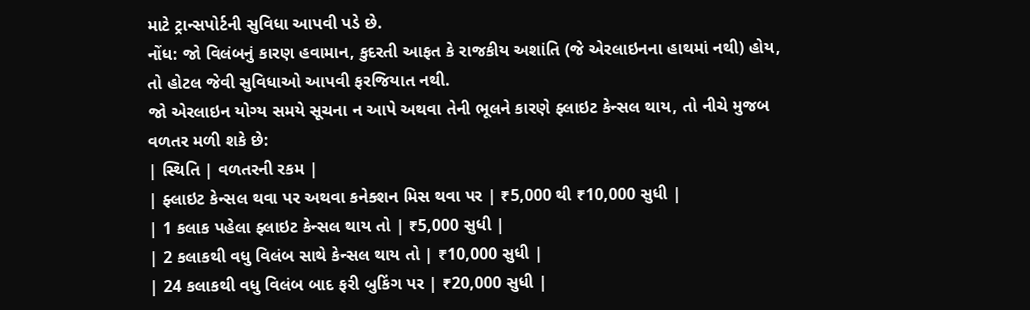માટે ટ્રાન્સપોર્ટની સુવિધા આપવી પડે છે.
નોંધ: જો વિલંબનું કારણ હવામાન, કુદરતી આફત કે રાજકીય અશાંતિ (જે એરલાઇનના હાથમાં નથી) હોય, તો હોટલ જેવી સુવિધાઓ આપવી ફરજિયાત નથી.
જો એરલાઇન યોગ્ય સમયે સૂચના ન આપે અથવા તેની ભૂલને કારણે ફ્લાઇટ કેન્સલ થાય, તો નીચે મુજબ વળતર મળી શકે છે:
| સ્થિતિ | વળતરની રકમ |
| ફ્લાઇટ કેન્સલ થવા પર અથવા કનેક્શન મિસ થવા પર | ₹5,000 થી ₹10,000 સુધી |
| 1 કલાક પહેલા ફ્લાઇટ કેન્સલ થાય તો | ₹5,000 સુધી |
| 2 કલાકથી વધુ વિલંબ સાથે કેન્સલ થાય તો | ₹10,000 સુધી |
| 24 કલાકથી વધુ વિલંબ બાદ ફરી બુકિંગ પર | ₹20,000 સુધી |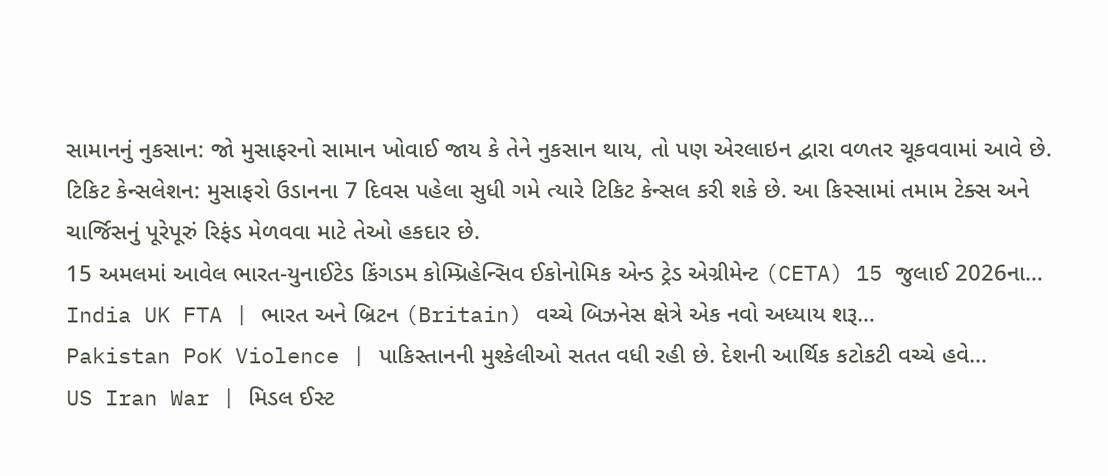સામાનનું નુકસાન: જો મુસાફરનો સામાન ખોવાઈ જાય કે તેને નુકસાન થાય, તો પણ એરલાઇન દ્વારા વળતર ચૂકવવામાં આવે છે.
ટિકિટ કેન્સલેશન: મુસાફરો ઉડાનના 7 દિવસ પહેલા સુધી ગમે ત્યારે ટિકિટ કેન્સલ કરી શકે છે. આ કિસ્સામાં તમામ ટેક્સ અને ચાર્જિસનું પૂરેપૂરું રિફંડ મેળવવા માટે તેઓ હકદાર છે.
15 અમલમાં આવેલ ભારત-યુનાઈટેડ કિંગડમ કોમ્પ્રિહેન્સિવ ઈકોનોમિક એન્ડ ટ્રેડ એગ્રીમેન્ટ (CETA) 15 જુલાઈ 2026ના…
India UK FTA | ભારત અને બ્રિટન (Britain) વચ્ચે બિઝનેસ ક્ષેત્રે એક નવો અધ્યાય શરૂ…
Pakistan PoK Violence | પાકિસ્તાનની મુશ્કેલીઓ સતત વધી રહી છે. દેશની આર્થિક કટોકટી વચ્ચે હવે…
US Iran War | મિડલ ઈસ્ટ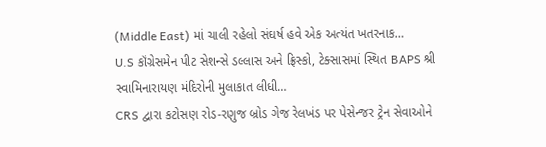(Middle East) માં ચાલી રહેલો સંઘર્ષ હવે એક અત્યંત ખતરનાક…
U.S કૉંગ્રેસમેન પીટ સેશન્સે ડલ્લાસ અને ફ્રિસ્કો, ટેક્સાસમાં સ્થિત BAPS શ્રી સ્વામિનારાયણ મંદિરોની મુલાકાત લીધી…
CRS દ્વારા કટોસણ રોડ-રણુજ બ્રોડ ગેજ રેલખંડ પર પેસેન્જર ટ્રેન સેવાઓને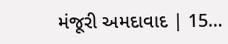મંજૂરી અમદાવાદ | 15…